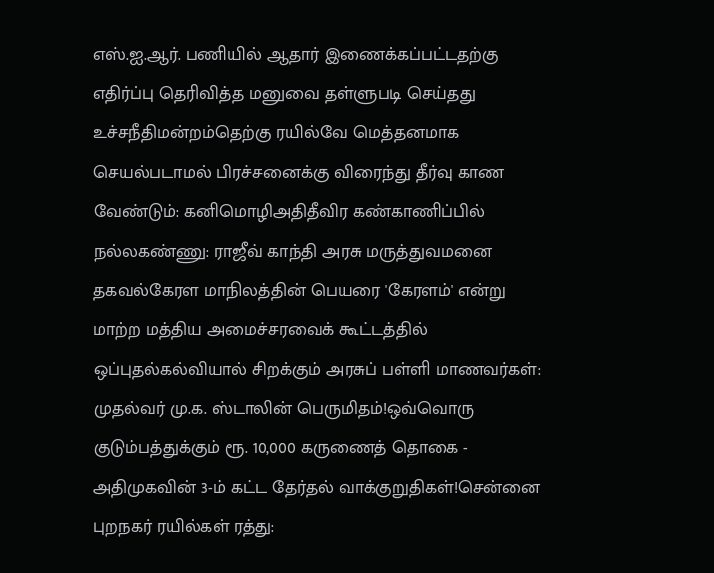எஸ்.ஐ.ஆர். பணியில் ஆதார் இணைக்கப்பட்டதற்கு எதிர்ப்பு தெரிவித்த மனுவை தள்ளுபடி செய்தது உச்சநீதிமன்றம்தெற்கு ரயில்வே மெத்தனமாக செயல்படாமல் பிரச்சனைக்கு விரைந்து தீர்வு காண வேண்டும்: கனிமொழிஅதிதீவிர கண்காணிப்பில் நல்லகண்ணு: ராஜீவ் காந்தி அரசு மருத்துவமனை தகவல்கேரள மாநிலத்தின் பெயரை 'கேரளம்' என்று மாற்ற மத்திய அமைச்சரவைக் கூட்டத்தில் ஒப்புதல்கல்வியால் சிறக்கும் அரசுப் பள்ளி மாணவர்கள்: முதல்வர் மு.க. ஸ்டாலின் பெருமிதம்!ஒவ்வொரு குடும்பத்துக்கும் ரூ. 10,000 கருணைத் தொகை - அதிமுகவின் 3-ம் கட்ட தேர்தல் வாக்குறுதிகள்!சென்னை புறநகர் ரயில்கள் ரத்து: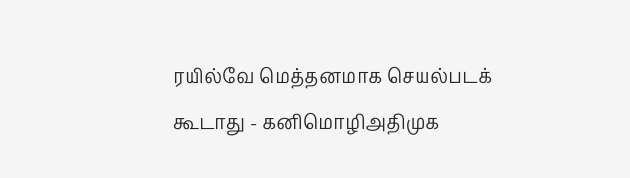ரயில்வே மெத்தனமாக செயல்படக் கூடாது - கனிமொழிஅதிமுக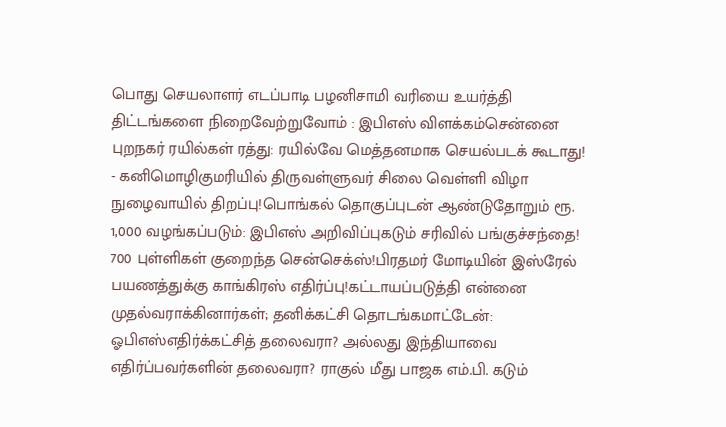பொது செயலாளர் எடப்பாடி பழனிசாமி வரியை உயர்த்தி திட்டங்களை நிறைவேற்றுவோம் : இபிஎஸ் விளக்கம்சென்னை புறநகர் ரயில்கள் ரத்து: ரயில்வே மெத்தனமாக செயல்படக் கூடாது! - கனிமொழிகுமரியில் திருவள்ளுவர் சிலை வெள்ளி விழா நுழைவாயில் திறப்பு!பொங்கல் தொகுப்புடன் ஆண்டுதோறும் ரூ. 1,000 வழங்கப்படும்: இபிஎஸ் அறிவிப்புகடும் சரிவில் பங்குச்சந்தை! 700 புள்ளிகள் குறைந்த சென்செக்ஸ்!பிரதமர் மோடியின் இஸ்ரேல் பயணத்துக்கு காங்கிரஸ் எதிர்ப்பு!கட்டாயப்படுத்தி என்னை முதல்வராக்கினார்கள்; தனிக்கட்சி தொடங்கமாட்டேன்: ஓபிஎஸ்எதிர்க்கட்சித் தலைவரா? அல்லது இந்தியாவை எதிர்ப்பவர்களின் தலைவரா? ராகுல் மீது பாஜக எம்.பி. கடும்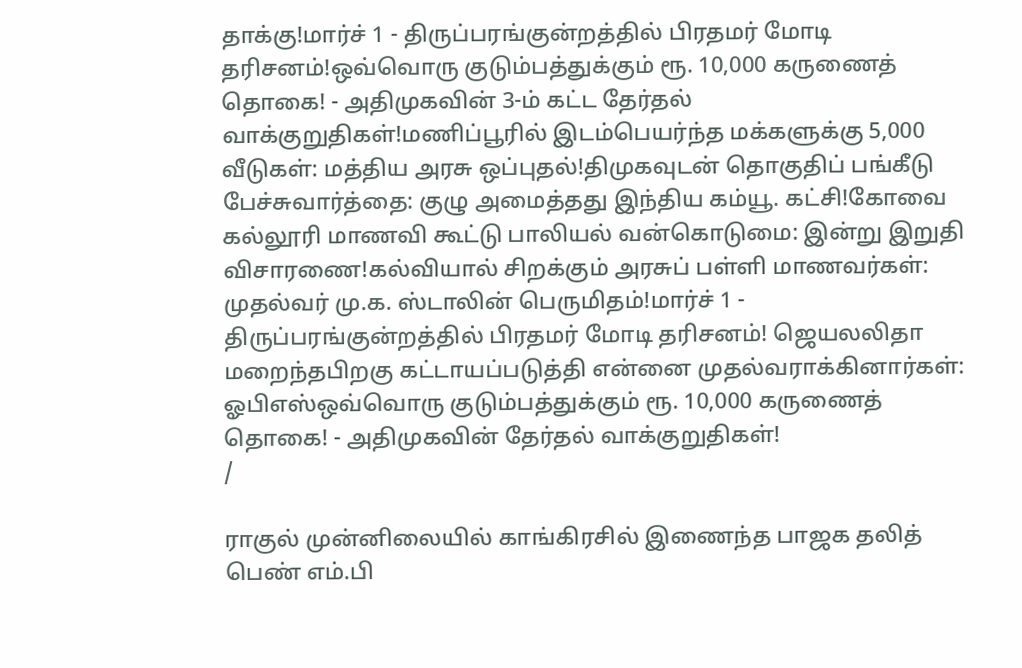தாக்கு!மார்ச் 1 - திருப்பரங்குன்றத்தில் பிரதமர் மோடி தரிசனம்!ஒவ்வொரு குடும்பத்துக்கும் ரூ. 10,000 கருணைத் தொகை! - அதிமுகவின் 3-ம் கட்ட தேர்தல் வாக்குறுதிகள்!மணிப்பூரில் இடம்பெயர்ந்த மக்களுக்கு 5,000 வீடுகள்: மத்திய அரசு ஒப்புதல்!திமுகவுடன் தொகுதிப் பங்கீடு பேச்சுவார்த்தை: குழு அமைத்தது இந்திய கம்யூ. கட்சி!கோவை கல்லூரி மாணவி கூட்டு பாலியல் வன்கொடுமை: இன்று இறுதி விசாரணை!கல்வியால் சிறக்கும் அரசுப் பள்ளி மாணவர்கள்: முதல்வர் மு.க. ஸ்டாலின் பெருமிதம்!மார்ச் 1 - திருப்பரங்குன்றத்தில் பிரதமர் மோடி தரிசனம்! ஜெயலலிதா மறைந்தபிறகு கட்டாயப்படுத்தி என்னை முதல்வராக்கினார்கள்: ஓபிஎஸ்ஒவ்வொரு குடும்பத்துக்கும் ரூ. 10,000 கருணைத் தொகை! - அதிமுகவின் தேர்தல் வாக்குறுதிகள்!
/

ராகுல் முன்னிலையில் காங்கிரசில் இணைந்த பாஜக தலித் பெண் எம்.பி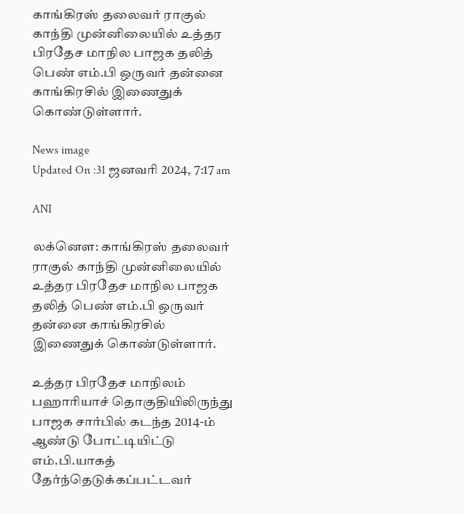காங்கிரஸ் தலைவர் ராகுல் காந்தி முன்னிலையில் உத்தர பிரதேச மாநில பாஜக தலித் பெண் எம்.பி ஒருவர் தன்னை காங்கிரசில் இணைதுக் கொண்டுள்ளார்.

News image
Updated On :31 ஜனவரி 2024, 7:17 am

ANI

லக்னௌ: காங்கிரஸ் தலைவர் ராகுல் காந்தி முன்னிலையில் உத்தர பிரதேச மாநில பாஜக தலித் பெண் எம்.பி ஒருவர் தன்னை காங்கிரசில் இணைதுக் கொண்டுள்ளார்.

உத்தர பிரதேச மாநிலம் பஹாரியாச் தொகுதியிலிருந்து பாஜக சார்பில் கடந்த 2014-ம் ஆண்டு போட்டியிட்டு எம்.பி.யாகத் தேர்ந்தெடுக்கப்பட்டவர்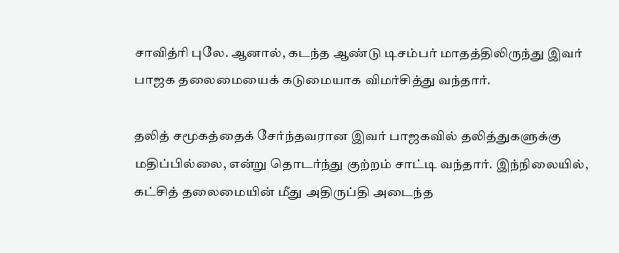சாவித்ரி புலே. ஆனால், கடந்த ஆண்டு டிசம்பர் மாதத்திலிருந்து இவர் பாஜக தலைமையைக் கடுமையாக விமர்சித்து வந்தார்.

தலித் சமூகத்தைக் சேர்ந்தவரான இவர் பாஜகவில் தலித்துகளுக்கு மதிப்பில்லை, என்று தொடர்ந்து குற்றம் சாட்டி வந்தார். இந்நிலையில், கட்சித் தலைமையின் மீது அதிருப்தி அடைந்த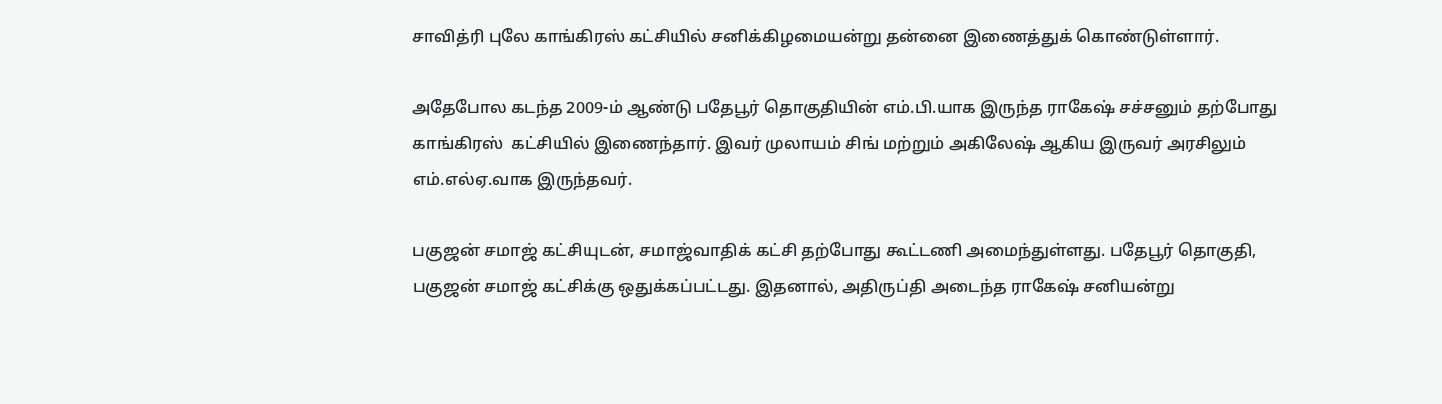சாவித்ரி புலே காங்கிரஸ் கட்சியில் சனிக்கிழமையன்று தன்னை இணைத்துக் கொண்டுள்ளார்.

அதேபோல கடந்த 2009-ம் ஆண்டு பதேபூர் தொகுதியின் எம்.பி.யாக இருந்த ராகேஷ் சச்சனும் தற்போது காங்கிரஸ்  கட்சியில் இணைந்தார். இவர் முலாயம் சிங் மற்றும் அகிலேஷ் ஆகிய இருவர் அரசிலும் எம்.எல்ஏ.வாக இருந்தவர்.

பகுஜன் சமாஜ் கட்சியுடன், சமாஜ்வாதிக் கட்சி தற்போது கூட்டணி அமைந்துள்ளது. பதேபூர் தொகுதி, பகுஜன் சமாஜ் கட்சிக்கு ஒதுக்கப்பட்டது. இதனால், அதிருப்தி அடைந்த ராகேஷ் சனியன்று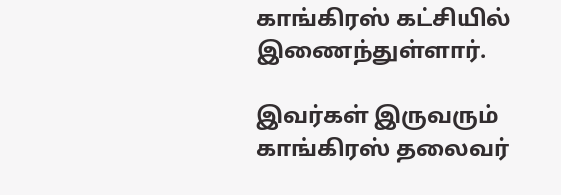காங்கிரஸ் கட்சியில் இணைந்துள்ளார்.

இவர்கள் இருவரும் காங்கிரஸ் தலைவர்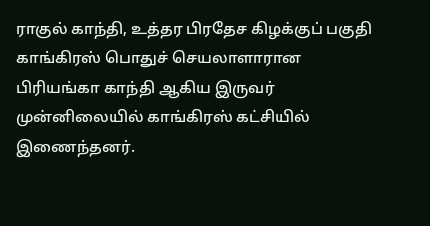ராகுல் காந்தி, உத்தர பிரதேச கிழக்குப் பகுதி  காங்கிரஸ் பொதுச் செயலாளாரான பிரியங்கா காந்தி ஆகிய இருவர் முன்னிலையில் காங்கிரஸ் கட்சியில் இணைந்தனர்.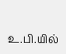உ.பி.யில்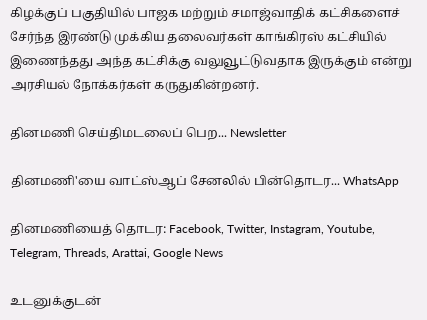கிழக்குப் பகுதியில் பாஜக மற்றும் சமாஜ்வாதிக் கட்சிகளைச் சேர்ந்த இரண்டு முக்கிய தலைவர்கள் காங்கிரஸ் கட்சியில் இணைந்தது அந்த கட்சிக்கு வலுவூட்டுவதாக இருக்கும் என்று அரசியல் நோக்கர்கள் கருதுகின்றனர்.

தினமணி செய்திமடலைப் பெற... Newsletter

தினமணி'யை வாட்ஸ்ஆப் சேனலில் பின்தொடர... WhatsApp

தினமணியைத் தொடர: Facebook, Twitter, Instagram, Youtube, Telegram, Threads, Arattai, Google News

உடனுக்குடன்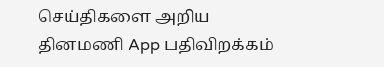செய்திகளை அறிய தினமணி App பதிவிறக்கம்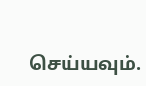செய்யவும்.